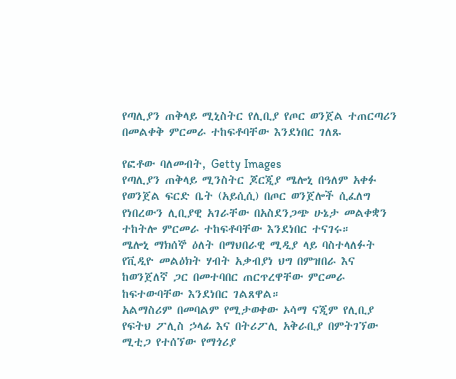የጣሊያን ጠቅላይ ሚኒስትር የሊቢያ የጦር ወንጀል ተጠርጣሪን በመልቀቅ ምርመራ ተከፍቶባቸው እንደነበር ገለጹ

የፎቶው ባለመብት, Getty Images
የጣሊያን ጠቅላይ ሚንስትር ጆርጂያ ሜሎኒ በዓለም አቀፉ የወንጀል ፍርድ ቤት (አይሲሲ) በጦር ወንጀሎች ሲፈለግ የነበረውን ሊቢያዊ አገራቸው በአስደንጋጭ ሁኔታ መልቀቋን ተከትሎ ምርመራ ተከፍቶባቸው እንደነበር ተናገሩ።
ሜሎኒ ማክሰኞ ዕለት በማህበራዊ ሚዲያ ላይ ባስተላለፉት የቪዲዮ መልዕክት ሃብት አቃብያነ ህግ በምዝበራ እና ከወንጀለኛ ጋር በመተባበር ጠርጥረዋቸው ምርመራ ከፍተውባቸው እንደነበር ገልጸዋል።
አልማስሪም በመባልም የሚታወቀው ኦሳማ ናጂም የሊቢያ የፍትህ ፖሊስ ኃላፊ እና በትሪፖሊ አቅራቢያ በምትገኘው ሚቲጋ የተሰኘው የማጎሪያ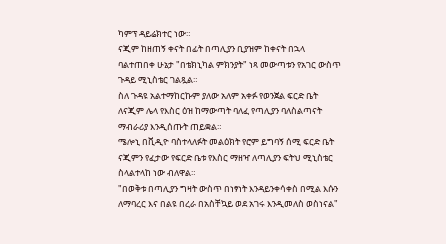ካምፕ ዳይሬክተር ነው።
ናጂም ከዘጠኝ ቀናት በፊት በጣሊያን ቢያዝም ከቀናት በኋላ ባልተጠበቀ ሁኔታ "በቴክኒካል ምክንያት" ነጻ መውጣቱን የአገር ውስጥ ጉዳይ ሚኒስቴር ገልጿል።
ስለ ጉዳዩ አልተማከርኩም ያለው አለም አቀፉ የወንጀል ፍርድ ቤት ለናጂም ሌላ የእስር ዕዝ ከማውጣት ባለፈ የጣሊያን ባለስልጣናት ማብራሪያ እንዲሰጡት ጠይቋል።
ሜሎኒ በቪዲዮ ባስተላለፉት መልዕክት የሮም ይግባኝ ሰሚ ፍርድ ቤት ናጂምን የፈታው የፍርድ ቤቱ የእስር ማዘዣ ለጣሊያን ፍትህ ሚኒስቴር ስላልተላከ ነው ብለዋል።
"በወቅቱ በጣሊያን ግዛት ውስጥ በነፃነት እንዳይንቀሳቀስ በሚል እሱን ለማባረር እና በልዩ በረራ በአስቸኳይ ወደ አገሩ እንዲመለስ ወስነናል"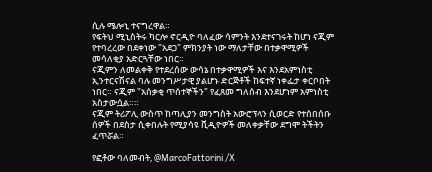ሲሉ ሜሎኒ ተናግረዋል።
የፍትህ ሚኒስትሩ ካርሎ ኖርዲዮ ባለፈው ሳምንት እንደተናገሩት ከሆነ ናጂም የተባረረው በደቀነው "አደጋ" ምክንያት ነው ማለታቸው በተቃዋሚዎች መሳለቂያ አድርጓቸው ነበር።
ናጂምን ለመልቀቅ የተደረሰው ውሳኔ በተቃዋሚዎች እና እንደአምነስቲ ኢንተርናሽናል ባሉ መንግሥታዊ ያልሆኑ ድርጅቶች ከፍተኛ ነቀፌታ ቀርቦበት ነበር። ናጂም "አሰቃቂ ጥሰተኞችን" የፈጸመ ግለሰብ እንደሆነም አምነስቲ አስታውሷል።።
ናጂም ትሪፖሊ ውስጥ ከጣሊያን መንግስት አውሮፕላን ሲወርድ የተሰበሰቡ ሰዎች በደስታ ሲቀበሉት የሚያሳዩ ቪዲዮዎች መለቀቃቸው ደግሞ ትችትን ፈጥሯል።

የፎቶው ባለመብት, @MarcoFattorini /X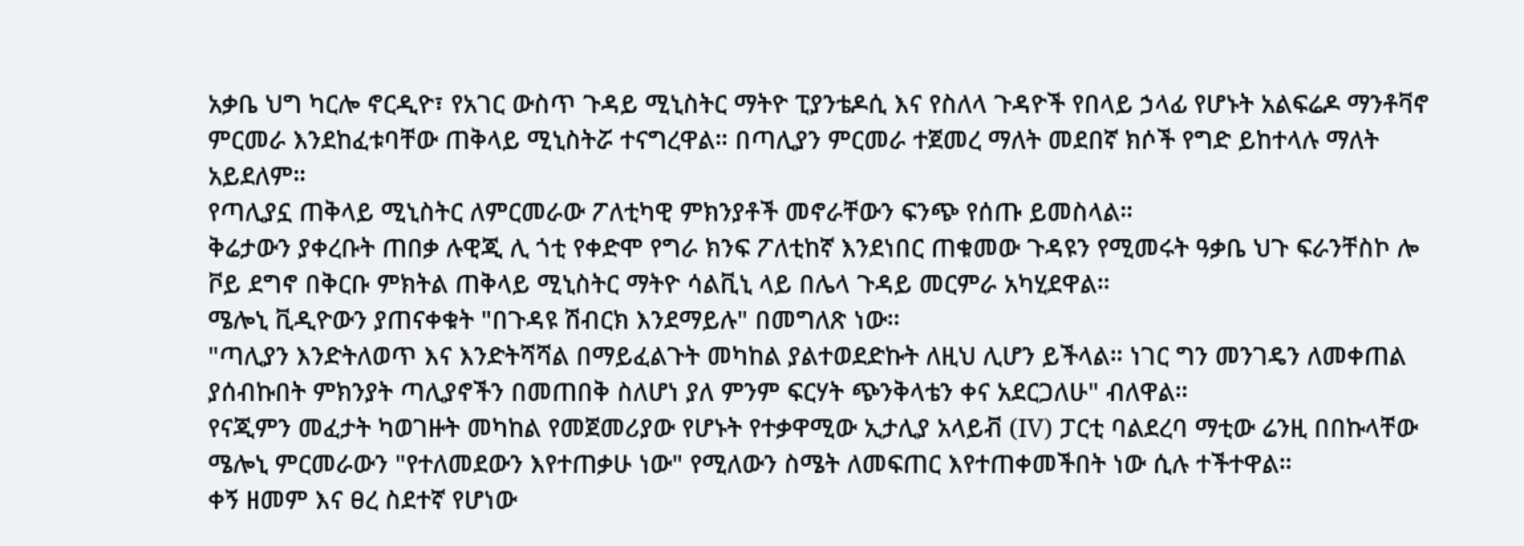አቃቤ ህግ ካርሎ ኖርዲዮ፣ የአገር ውስጥ ጉዳይ ሚኒስትር ማትዮ ፒያንቴዶሲ እና የስለላ ጉዳዮች የበላይ ኃላፊ የሆኑት አልፍሬዶ ማንቶቫኖ ምርመራ እንደከፈቱባቸው ጠቅላይ ሚኒስትሯ ተናግረዋል። በጣሊያን ምርመራ ተጀመረ ማለት መደበኛ ክሶች የግድ ይከተላሉ ማለት አይደለም።
የጣሊያኗ ጠቅላይ ሚኒስትር ለምርመራው ፖለቲካዊ ምክንያቶች መኖራቸውን ፍንጭ የሰጡ ይመስላል።
ቅሬታውን ያቀረቡት ጠበቃ ሉዊጂ ሊ ጎቲ የቀድሞ የግራ ክንፍ ፖለቲከኛ እንደነበር ጠቁመው ጉዳዩን የሚመሩት ዓቃቤ ህጉ ፍራንቸስኮ ሎ ቮይ ደግኖ በቅርቡ ምክትል ጠቅላይ ሚኒስትር ማትዮ ሳልቪኒ ላይ በሌላ ጉዳይ መርምራ አካሂደዋል።
ሜሎኒ ቪዲዮውን ያጠናቀቁት "በጉዳዩ ሽብርክ እንደማይሉ" በመግለጽ ነው።
"ጣሊያን እንድትለወጥ እና እንድትሻሻል በማይፈልጉት መካከል ያልተወደድኩት ለዚህ ሊሆን ይችላል። ነገር ግን መንገዴን ለመቀጠል ያሰብኩበት ምክንያት ጣሊያኖችን በመጠበቅ ስለሆነ ያለ ምንም ፍርሃት ጭንቅላቴን ቀና አደርጋለሁ" ብለዋል።
የናጂምን መፈታት ካወገዙት መካከል የመጀመሪያው የሆኑት የተቃዋሚው ኢታሊያ አላይቭ (IV) ፓርቲ ባልደረባ ማቲው ሬንዚ በበኩላቸው ሜሎኒ ምርመራውን "የተለመደውን እየተጠቃሁ ነው" የሚለውን ስሜት ለመፍጠር እየተጠቀመችበት ነው ሲሉ ተችተዋል።
ቀኝ ዘመም እና ፀረ ስደተኛ የሆነው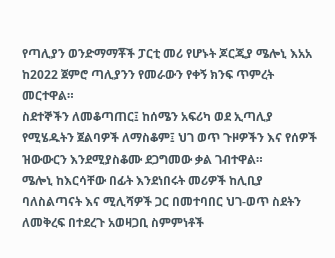የጣሊያን ወንድማማቾች ፓርቲ መሪ የሆኑት ጆርጂያ ሜሎኒ እአአ ከ2022 ጀምሮ ጣሊያንን የመራውን የቀኝ ክንፍ ጥምረት መርተዋል።
ስደተኞችን ለመቆጣጠር፤ ከሰሜን አፍሪካ ወደ ኢጣሊያ የሚሄዱትን ጀልባዎች ለማስቆም፤ ህገ ወጥ ጉዞዎችን እና የሰዎች ዝውውርን እንደሚያስቆሙ ደጋግመው ቃል ገብተዋል።
ሜሎኒ ከእርሳቸው በፊት እንደነበሩት መሪዎች ከሊቢያ ባለስልጣናት እና ሚሊሻዎች ጋር በመተባበር ህገ-ወጥ ስደትን ለመቅረፍ በተደረጉ አወዛጋቢ ስምምነቶች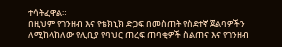ተሳትፈዋል።
በዚህም የገንዘብ እና የቴክኒክ ድጋፍ በመስጠት የስደተኛ ጀልባዎችን ለሚከላከለው የሊቢያ የባህር ጠረፍ ጠባቂዎች ስልጠና እና የገንዘብ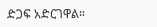ድጋፍ አድርገዋል።